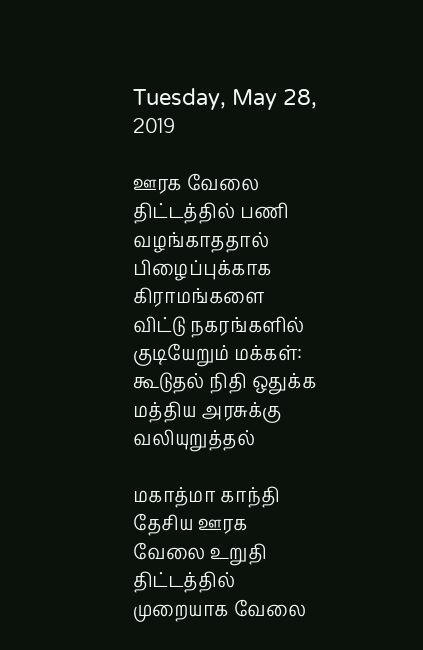Tuesday, May 28, 2019

ஊரக வேலை திட்டத்தில் பணி வழங்காததால் பிழைப்புக்காக கிராமங்களை விட்டு நகரங்களில் குடியேறும் மக்கள்: கூடுதல் நிதி ஒதுக்க மத்திய அரசுக்கு வலியுறுத்தல்

மகாத்மா காந்தி தேசிய ஊரக வேலை உறுதி திட்டத்தில் முறையாக வேலை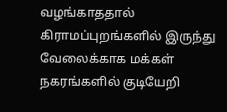வழங்காததால் கிராமப்புறங்களில் இருந்து வேலைக்காக மக்கள் நகரங்களில் குடியேறி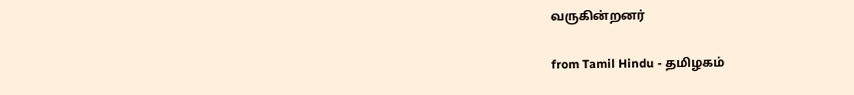வருகின்றனர்

from Tamil Hindu - தமிழகம்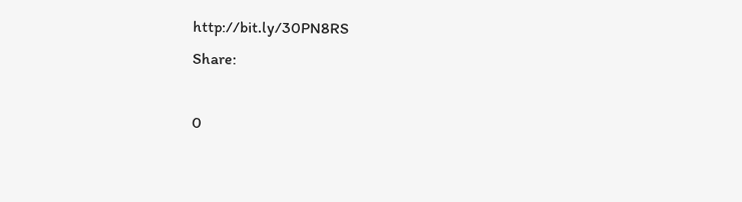http://bit.ly/30PN8RS
Share:

0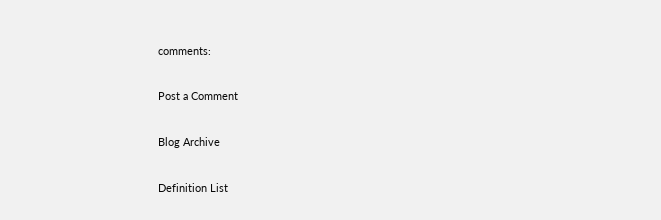comments:

Post a Comment

Blog Archive

Definition List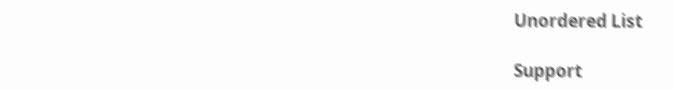Unordered List

Support